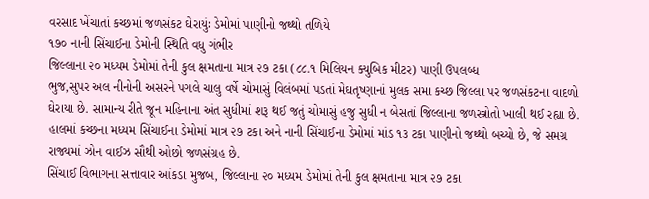વરસાદ ખેંચાતાં કચ્છમાં જળસંકટ ઘેરાયુંઃ ડેમોમાં પાણીનો જથ્થો તળિયે
૧૭૦ નાની સિંચાઈના ડેમોની સ્થિતિ વધુ ગંભીર
જિલ્લાના ૨૦ મધ્યમ ડેમોમાં તેની કુલ ક્ષમતાના માત્ર ૨૭ ટકા (૮૮.૧ મિલિયન ક્યુબિક મીટર) પાણી ઉપલબ્ધ
ભુજ,સુપર અલ નીનોની અસરને પગલે ચાલુ વર્ષે ચોમાસું વિલંબમાં પડતાં મેઘતૃષ્ણાનાં મુલક સમા કચ્છ જિલ્લા પર જળસંકટના વાદળો ઘેરાયા છે. સામાન્ય રીતે જૂન મહિનાના અંત સુધીમાં શરૂ થઈ જતું ચોમાસું હજુ સુધી ન બેસતાં જિલ્લાના જળસ્ત્રોતો ખાલી થઈ રહ્યા છે. હાલમાં કચ્છના મધ્યમ સિંચાઈના ડેમોમાં માત્ર ૨૭ ટકા અને નાની સિંચાઈના ડેમોમાં માંડ ૧૩ ટકા પાણીનો જથ્થો બચ્યો છે, જે સમગ્ર રાજ્યમાં ઝોન વાઈઝ સૌથી ઓછો જળસંગ્રહ છે.
સિંચાઈ વિભાગના સત્તાવાર આંકડા મુજબ, જિલ્લાના ૨૦ મધ્યમ ડેમોમાં તેની કુલ ક્ષમતાના માત્ર ૨૭ ટકા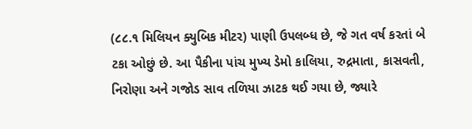(૮૮.૧ મિલિયન ક્યુબિક મીટર) પાણી ઉપલબ્ધ છે, જે ગત વર્ષ કરતાં બે ટકા ઓછું છે. આ પૈકીના પાંચ મુખ્ય ડેમો કાલિયા, રુદ્રમાતા, કાસવતી, નિરોણા અને ગજોડ સાવ તળિયા ઝાટક થઈ ગયા છે, જ્યારે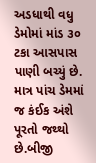અડધાથી વધુ ડેમોમાં માંડ ૩૦ ટકા આસપાસ પાણી બચ્યું છે. માત્ર પાંચ ડેમમાં જ કંઈક અંશે પૂરતો જથ્થો છે.બીજી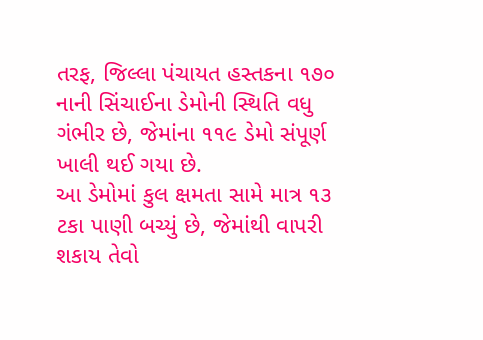તરફ, જિલ્લા પંચાયત હસ્તકના ૧૭૦ નાની સિંચાઈના ડેમોની સ્થિતિ વધુ ગંભીર છે, જેમાંના ૧૧૯ ડેમો સંપૂર્ણ ખાલી થઈ ગયા છે.
આ ડેમોમાં કુલ ક્ષમતા સામે માત્ર ૧૩ ટકા પાણી બચ્યું છે, જેમાંથી વાપરી શકાય તેવો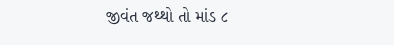જીવંત જથ્થો તો માંડ ૮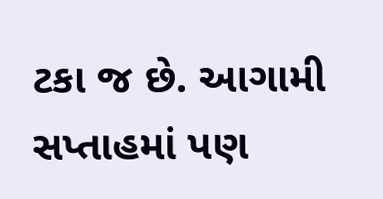ટકા જ છે. આગામી સપ્તાહમાં પણ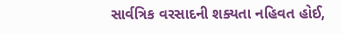સાર્વત્રિક વરસાદની શક્યતા નહિવત હોઈ,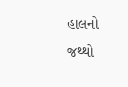હાલનો જથ્થો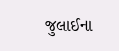જુલાઈના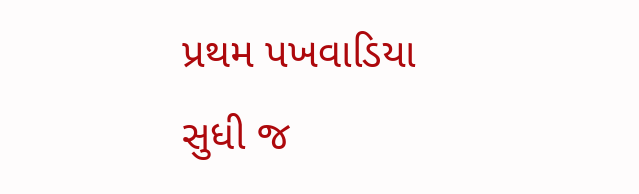પ્રથમ પખવાડિયા સુધી જ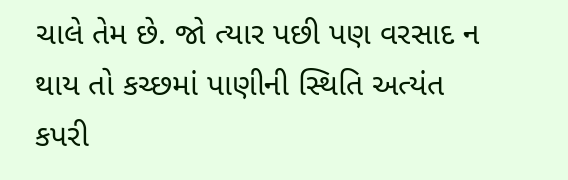ચાલે તેમ છે. જો ત્યાર પછી પણ વરસાદ ન થાય તો કચ્છમાં પાણીની સ્થિતિ અત્યંત કપરી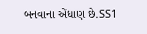બનવાના એંધાણ છે.SS1